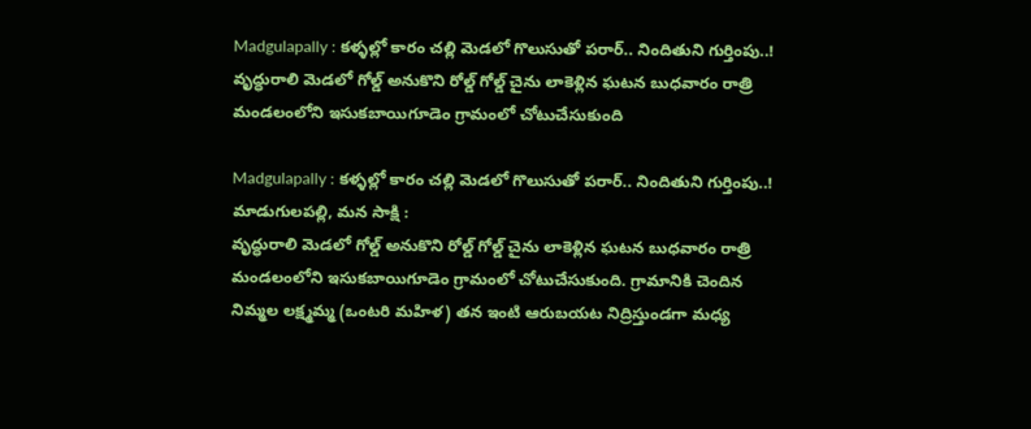Madgulapally : కళ్ళల్లో కారం చల్లి మెడలో గొలుసుతో పరార్.. నిందితుని గుర్తింపు..!
వృద్ధురాలి మెడలో గోల్డ్ అనుకొని రోల్డ్ గోల్డ్ చైను లాకెళ్లిన ఘటన బుధవారం రాత్రి మండలంలోని ఇసుకబాయిగూడెం గ్రామంలో చోటుచేసుకుంది

Madgulapally : కళ్ళల్లో కారం చల్లి మెడలో గొలుసుతో పరార్.. నిందితుని గుర్తింపు..!
మాడుగులపల్లి, మన సాక్షి :
వృద్ధురాలి మెడలో గోల్డ్ అనుకొని రోల్డ్ గోల్డ్ చైను లాకెళ్లిన ఘటన బుధవారం రాత్రి మండలంలోని ఇసుకబాయిగూడెం గ్రామంలో చోటుచేసుకుంది. గ్రామానికి చెందిన నిమ్మల లక్ష్మమ్మ (ఒంటరి మహిళ) తన ఇంటి ఆరుబయట నిద్రిస్తుండగా మధ్య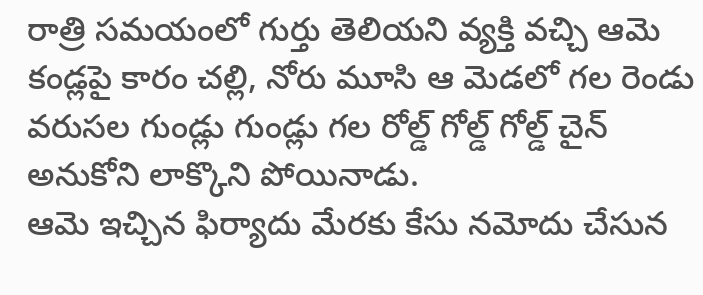రాత్రి సమయంలో గుర్తు తెలియని వ్యక్తి వచ్చి ఆమె కండ్లపై కారం చల్లి, నోరు మూసి ఆ మెడలో గల రెండు వరుసల గుండ్లు గుండ్లు గల రోల్డ్ గోల్డ్ గోల్డ్ చైన్ అనుకోని లాక్కొని పోయినాడు.
ఆమె ఇచ్చిన ఫిర్యాదు మేరకు కేసు నమోదు చేసున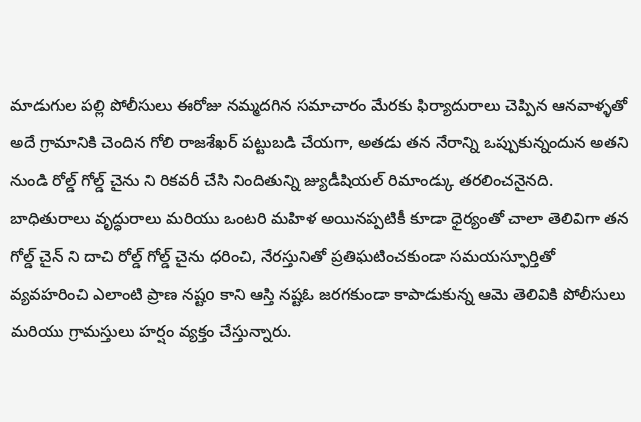మాడుగుల పల్లి పోలీసులు ఈరోజు నమ్మదగిన సమాచారం మేరకు ఫిర్యాదురాలు చెప్పిన ఆనవాళ్ళతో అదే గ్రామానికి చెందిన గోలి రాజశేఖర్ పట్టుబడి చేయగా, అతడు తన నేరాన్ని ఒప్పుకున్నందున అతని నుండి రోల్డ్ గోల్డ్ చైను ని రికవరీ చేసి నిందితున్ని జ్యుడీషియల్ రిమాండ్కు తరలించనైనది.
బాధితురాలు వృద్ధురాలు మరియు ఒంటరి మహిళ అయినప్పటికీ కూడా ధైర్యంతో చాలా తెలివిగా తన గోల్డ్ చైన్ ని దాచి రోల్డ్ గోల్డ్ చైను ధరించి, నేరస్తునితో ప్రతిఘటించకుండా సమయస్ఫూర్తితో వ్యవహరించి ఎలాంటి ప్రాణ నష్టo కాని ఆస్తి నష్టఓ జరగకుండా కాపాడుకున్న ఆమె తెలివికి పోలీసులు మరియు గ్రామస్తులు హర్షం వ్యక్తం చేస్తున్నారు.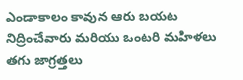ఎండాకాలం కావున ఆరు బయట నిద్రించేవారు మరియు ఒంటరి మహిళలు తగు జాగ్రత్తలు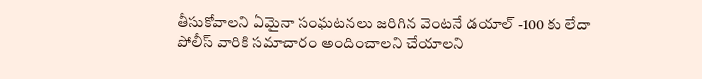తీసుకోవాలని ఏమైనా సంఘటనలు జరిగిన వెంటనే డయాల్ -100 కు లేదా పోలీస్ వారికి సమాచారం అందించాలని చేయాలని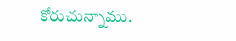కోరుచున్నాము.